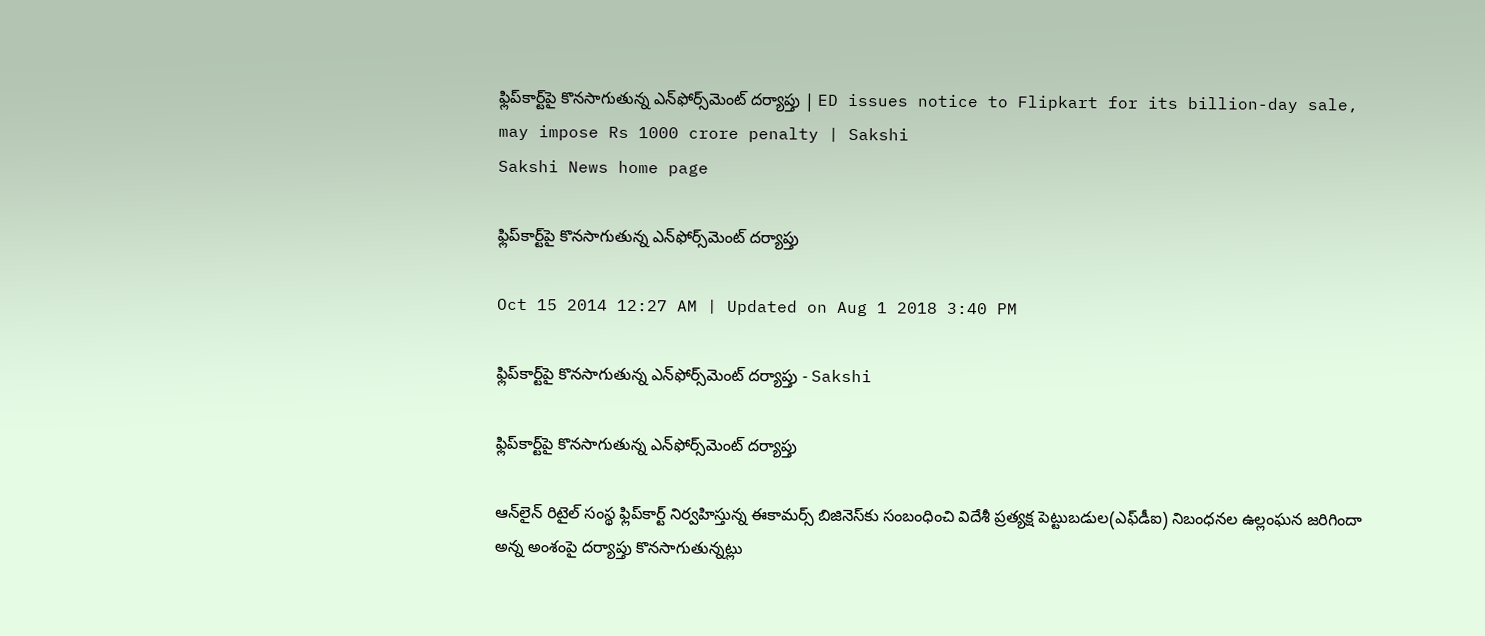ఫ్లిప్‌కార్ట్‌పై కొనసాగుతున్న ఎన్‌ఫోర్స్‌మెంట్ దర్యాప్తు | ED issues notice to Flipkart for its billion-day sale, may impose Rs 1000 crore penalty | Sakshi
Sakshi News home page

ఫ్లిప్‌కార్ట్‌పై కొనసాగుతున్న ఎన్‌ఫోర్స్‌మెంట్ దర్యాప్తు

Oct 15 2014 12:27 AM | Updated on Aug 1 2018 3:40 PM

ఫ్లిప్‌కార్ట్‌పై కొనసాగుతున్న ఎన్‌ఫోర్స్‌మెంట్ దర్యాప్తు - Sakshi

ఫ్లిప్‌కార్ట్‌పై కొనసాగుతున్న ఎన్‌ఫోర్స్‌మెంట్ దర్యాప్తు

ఆన్‌లైన్ రిటైల్ సంస్థ ఫ్లిప్‌కార్ట్ నిర్వహిస్తున్న ఈకామర్స్ బిజినెస్‌కు సంబంధించి విదేశీ ప్రత్యక్ష పెట్టుబడుల(ఎఫ్‌డీఐ) నిబంధనల ఉల్లంఘన జరిగిందా అన్న అంశంపై దర్యాప్తు కొనసాగుతున్నట్లు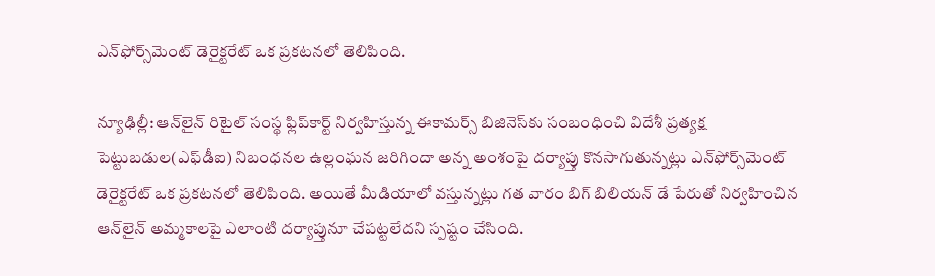ఎన్‌ఫోర్స్‌మెంట్ డెరైక్టరేట్ ఒక ప్రకటనలో తెలిపింది.

న్యూఢిల్లీ: ఆన్‌లైన్ రిటైల్ సంస్థ ఫ్లిప్‌కార్ట్ నిర్వహిస్తున్న ఈకామర్స్ బిజినెస్‌కు సంబంధించి విదేశీ ప్రత్యక్ష పెట్టుబడుల(ఎఫ్‌డీఐ) నిబంధనల ఉల్లంఘన జరిగిందా అన్న అంశంపై దర్యాప్తు కొనసాగుతున్నట్లు ఎన్‌ఫోర్స్‌మెంట్ డెరైక్టరేట్ ఒక ప్రకటనలో తెలిపింది. అయితే మీడియాలో వస్తున్నట్లు గత వారం బిగ్ బిలియన్ డే పేరుతో నిర్వహించిన ఆన్‌లైన్ అమ్మకాలపై ఎలాంటి దర్యాప్తునూ చేపట్టలేదని స్పష్టం చేసింది.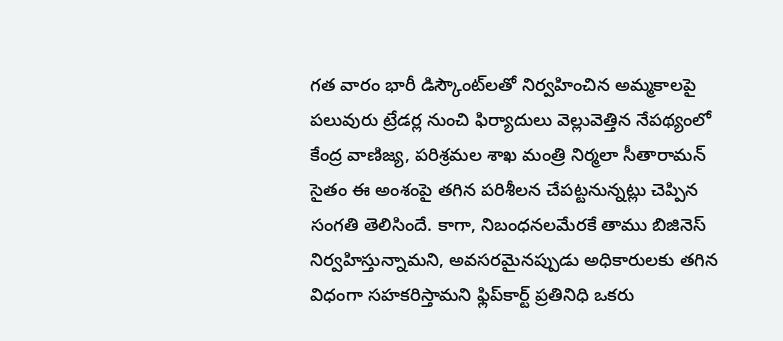గత వారం భారీ డిస్కౌంట్‌లతో నిర్వహించిన అమ్మకాలపై పలువురు ట్రేడర్ల నుంచి ఫిర్యాదులు వెల్లువెత్తిన నేపథ్యంలో కేంద్ర వాణిజ్య, పరిశ్రమల శాఖ మంత్రి నిర్మలా సీతారామన్ సైతం ఈ అంశంపై తగిన పరిశీలన చేపట్టనున్నట్లు చెప్పిన సంగతి తెలిసిందే. కాగా, నిబంధనలమేరకే తాము బిజినెస్ నిర్వహిస్తున్నామని, అవసరమైనప్పుడు అధికారులకు తగిన విధంగా సహకరిస్తామని ఫ్లిప్‌కార్ట్ ప్రతినిధి ఒకరు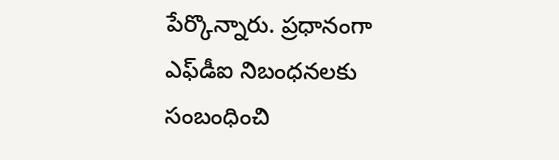పేర్కొన్నారు. ప్రధానంగా ఎఫ్‌డీఐ నిబంధనలకు సంబంధించి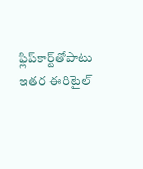ఫ్లిప్‌కార్ట్‌తోపాటు ఇతర ఈరిటైల్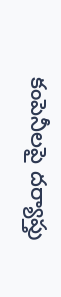కంపెనీలపై దర్యాప్తు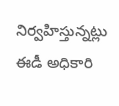నిర్వహిస్తున్నట్లు ఈడీ అధికారి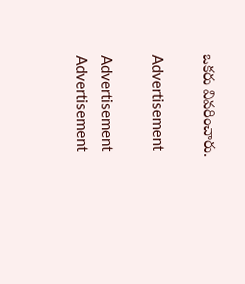ఒకరు వివరించారు.

Advertisement

Advertisement
Advertisement